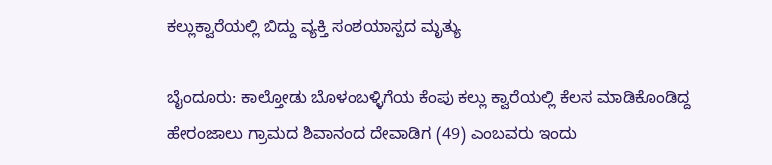ಕಲ್ಲುಕ್ವಾರೆಯಲ್ಲಿ ಬಿದ್ದು ವ್ಯಕ್ತಿ ಸಂಶಯಾಸ್ಪದ ಮೃತ್ಯು

ಬೈಂದೂರು: ಕಾಲ್ತೋಡು ಬೊಳಂಬಳ್ಳಿಗೆಯ ಕೆಂಪು ಕಲ್ಲು ಕ್ವಾರೆಯಲ್ಲಿ ಕೆಲಸ ಮಾಡಿಕೊಂಡಿದ್ದ ಹೇರಂಜಾಲು ಗ್ರಾಮದ ಶಿವಾನಂದ ದೇವಾಡಿಗ (49) ಎಂಬವರು ಇಂದು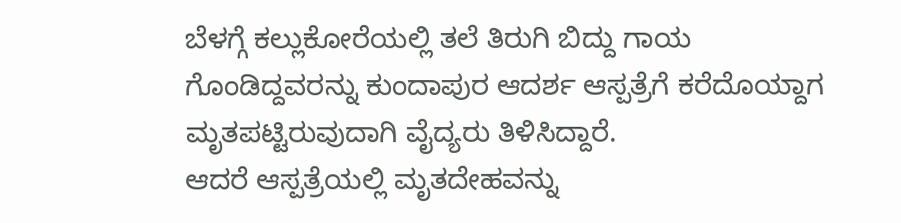ಬೆಳಗ್ಗೆ ಕಲ್ಲುಕೋರೆಯಲ್ಲಿ ತಲೆ ತಿರುಗಿ ಬಿದ್ದು ಗಾಯ ಗೊಂಡಿದ್ದವರನ್ನು ಕುಂದಾಪುರ ಆದರ್ಶ ಆಸ್ಪತ್ರೆಗೆ ಕರೆದೊಯ್ದಾಗ ಮೃತಪಟ್ಟಿರುವುದಾಗಿ ವೈದ್ಯರು ತಿಳಿಸಿದ್ದಾರೆ.
ಆದರೆ ಆಸ್ಪತ್ರೆಯಲ್ಲಿ ಮೃತದೇಹವನ್ನು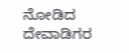ನೋಡಿದ ದೇವಾಡಿಗರ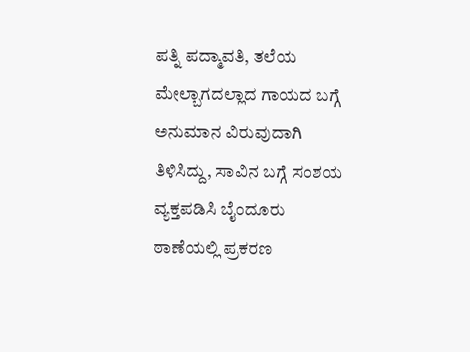ಪತ್ನಿ ಪದ್ಮಾವತಿ, ತಲೆಯ ಮೇಲ್ಬಾಗದಲ್ಲಾದ ಗಾಯದ ಬಗ್ಗೆ ಅನುಮಾನ ವಿರುವುದಾಗಿ ತಿಳಿಸಿದ್ದು, ಸಾವಿನ ಬಗ್ಗೆ ಸಂಶಯ ವ್ಯಕ್ತಪಡಿಸಿ ಬೈಂದೂರು ಠಾಣೆಯಲ್ಲಿ ಪ್ರಕರಣ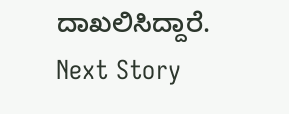ದಾಖಲಿಸಿದ್ದಾರೆ.
Next Story